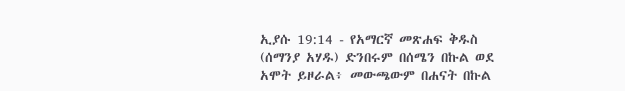ኢያሱ 19:14 - የአማርኛ መጽሐፍ ቅዱስ (ሰማንያ አሃዱ) ድንበሩም በሰሜን በኩል ወደ አሞት ይዞራል፥ መውጫውም በሐናት በኩል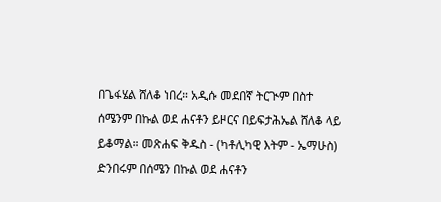በጌፋሄል ሸለቆ ነበረ። አዲሱ መደበኛ ትርጒም በስተ ሰሜንም በኩል ወደ ሐናቶን ይዞርና በይፍታሕኤል ሸለቆ ላይ ይቆማል። መጽሐፍ ቅዱስ - (ካቶሊካዊ እትም - ኤማሁስ) ድንበሩም በሰሜን በኩል ወደ ሐናቶን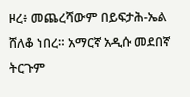ዞረ፥ መጨረሻውም በይፍታሕ-ኤል ሸለቆ ነበረ። አማርኛ አዲሱ መደበኛ ትርጉም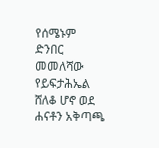የሰሜኑም ድንበር መመለሻው የይፍታሕኤል ሸለቆ ሆኖ ወደ ሐናቶን አቅጣጫ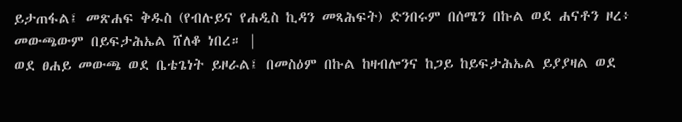ይታጠፋል፤ መጽሐፍ ቅዱስ (የብሉይና የሐዲስ ኪዳን መጻሕፍት) ድንበሩም በሰሜን በኩል ወደ ሐናቶን ዞረ፥ መውጫውም በይፍታሕኤል ሸለቆ ነበረ። |
ወደ ፀሐይ መውጫ ወደ ቤቴጌነት ይዞራል፤ በመስዕም በኩል ከዛብሎንና ከጋይ ከይፍታሕኤል ይያያዛል ወደ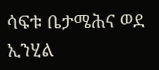ሳፍቱ ቤታሜሕና ወደ ኢንሂል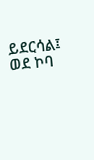ይደርሳል፤ ወደ ኮባ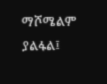ማሾሜልም ያልፋል፤